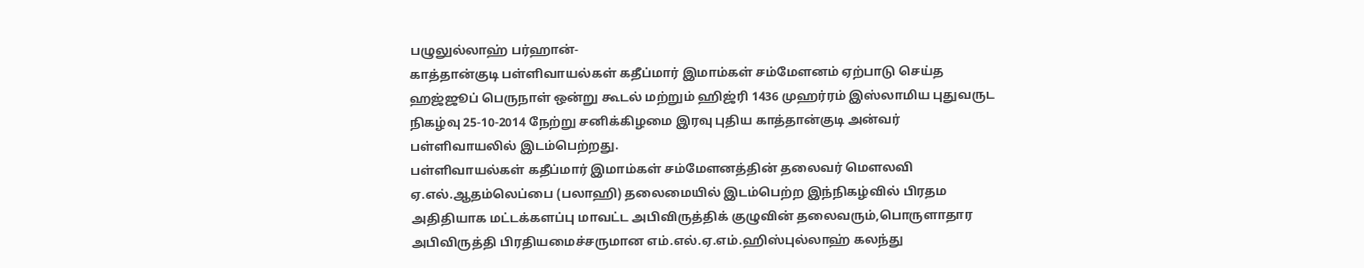பழுலுல்லாஹ் பர்ஹான்-
காத்தான்குடி பள்ளிவாயல்கள் கதீப்மார் இமாம்கள் சம்மேளனம் ஏற்பாடு செய்த ஹஜ்ஜூப் பெருநாள் ஒன்று கூடல் மற்றும் ஹிஜ்ரி 1436 முஹர்ரம் இஸ்லாமிய புதுவருட நிகழ்வு 25-10-2014 நேற்று சனிக்கிழமை இரவு புதிய காத்தான்குடி அன்வர் பள்ளிவாயலில் இடம்பெற்றது.
பள்ளிவாயல்கள் கதீப்மார் இமாம்கள் சம்மேளனத்தின் தலைவர் மௌலவி ஏ.எல்.ஆதம்லெப்பை (பலாஹி) தலைமையில் இடம்பெற்ற இந்நிகழ்வில் பிரதம அதிதியாக மட்டக்களப்பு மாவட்ட அபிவிருத்திக் குழுவின் தலைவரும்,பொருளாதார அபிவிருத்தி பிரதியமைச்சருமான எம்.எல்.ஏ.எம்.ஹிஸ்புல்லாஹ் கலந்து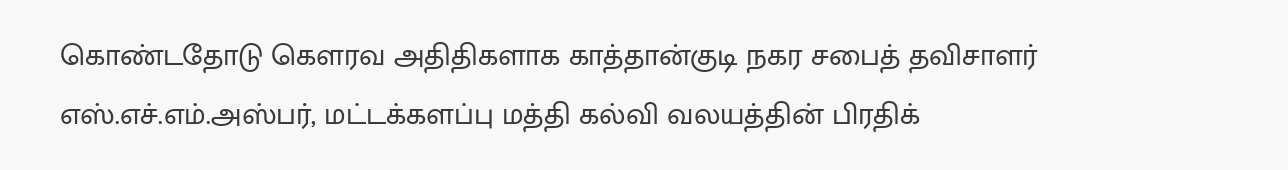கொண்டதோடு கௌரவ அதிதிகளாக காத்தான்குடி நகர சபைத் தவிசாளர் எஸ்.எச்.எம்.அஸ்பர், மட்டக்களப்பு மத்தி கல்வி வலயத்தின் பிரதிக்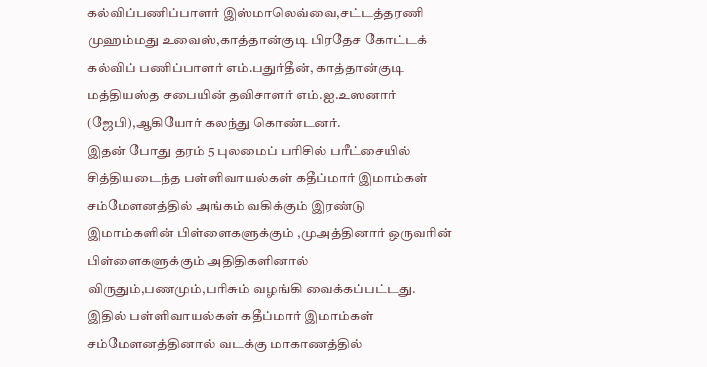கல்விப்பணிப்பாளர் இஸ்மாலெவ்வை,சட்டத்தரணி முஹம்மது உவைஸ்,காத்தான்குடி பிரதேச கோட்டக் கல்விப் பணிப்பாளர் எம்.பதுர்தீன், காத்தான்குடி மத்தியஸ்த சபையின் தவிசாளர் எம்.ஐ.உஸனார் (ஜேபி),ஆகியோர் கலந்து கொண்டனர்.
இதன் போது தரம் 5 புலமைப் பரிசில் பரீட்சையில் சித்தியடைந்த பள்ளிவாயல்கள் கதீப்மார் இமாம்கள் சம்மேளனத்தில் அங்கம் வகிக்கும் இரண்டு இமாம்களின் பிள்ளைகளுக்கும் ,முஅத்தினார் ஒருவரின் பிள்ளைகளுக்கும் அதிதிகளினால் விருதும்,பணமும்,பரிசும் வழங்கி வைக்கப்பட்டது.
இதில் பள்ளிவாயல்கள் கதீப்மார் இமாம்கள் சம்மேளனத்தினால் வடக்கு மாகாணத்தில்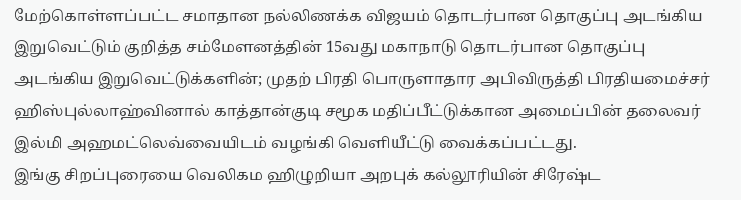மேற்கொள்ளப்பட்ட சமாதான நல்லிணக்க விஜயம் தொடர்பான தொகுப்பு அடங்கிய இறுவெட்டும் குறித்த சம்மேளனத்தின் 15வது மகாநாடு தொடர்பான தொகுப்பு அடங்கிய இறுவெட்டுக்களின்; முதற் பிரதி பொருளாதார அபிவிருத்தி பிரதியமைச்சர் ஹிஸ்புல்லாஹ்வினால் காத்தான்குடி சமூக மதிப்பீட்டுக்கான அமைப்பின் தலைவர் இல்மி அஹமட்லெவ்வையிடம் வழங்கி வெளியீட்டு வைக்கப்பட்டது.
இங்கு சிறப்புரையை வெலிகம ஹிழுறியா அறபுக் கல்லூரியின் சிரேஷ்ட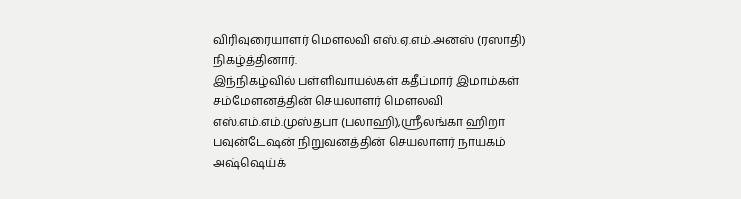விரிவுரையாளர் மௌலவி எஸ்.ஏ.எம்.அனஸ் (ரஸாதி) நிகழ்த்தினார்.
இந்நிகழ்வில் பள்ளிவாயல்கள் கதீப்மார் இமாம்கள் சம்மேளனத்தின் செயலாளர் மௌலவி எஸ்.எம்.எம்.முஸ்தபா (பலாஹி),ஸ்ரீலங்கா ஹிறா பவுன்டேஷன் நிறுவனத்தின் செயலாளர் நாயகம் அஷ்ஷெய்க்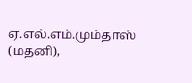ஏ.எல்.எம்.மும்தாஸ் (மதனி),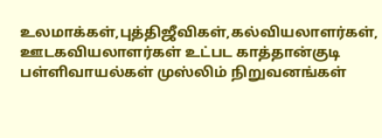உலமாக்கள்,புத்திஜீவிகள்,கல்வியலாளர்கள், ஊடகவியலாளர்கள் உட்பட காத்தான்குடி பள்ளிவாயல்கள் முஸ்லிம் நிறுவனங்கள்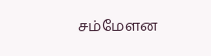சம்மேளன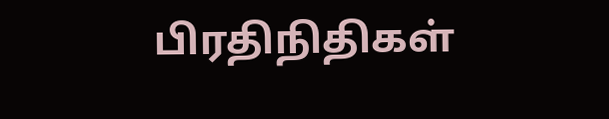பிரதிநிதிகள்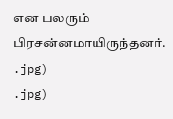என பலரும் பிரசன்னமாயிருந்தனர்.
.jpg)
.jpg)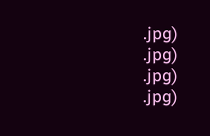.jpg)
.jpg)
.jpg)
.jpg)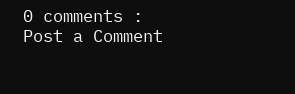0 comments :
Post a Comment